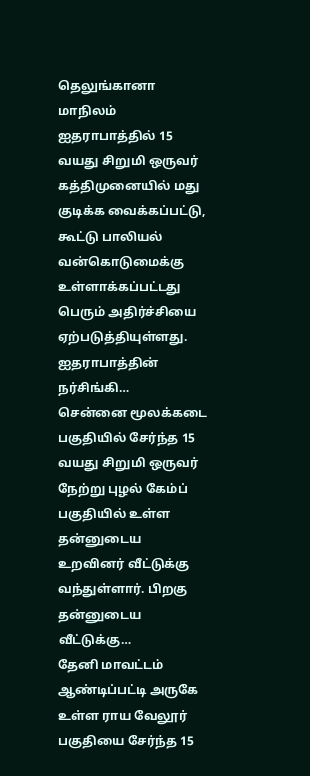தெலுங்கானா மாநிலம் ஐதராபாத்தில் 15 வயது சிறுமி ஒருவர் கத்திமுனையில் மது குடிக்க வைக்கப்பட்டு, கூட்டு பாலியல் வன்கொடுமைக்கு உள்ளாக்கப்பட்டது பெரும் அதிர்ச்சியை ஏற்படுத்தியுள்ளது. ஐதராபாத்தின் நர்சிங்கி…
சென்னை மூலக்கடை பகுதியில் சேர்ந்த 15 வயது சிறுமி ஒருவர் நேற்று புழல் கேம்ப் பகுதியில் உள்ள தன்னுடைய உறவினர் வீட்டுக்கு வந்துள்ளார். பிறகு தன்னுடைய வீட்டுக்கு…
தேனி மாவட்டம் ஆண்டிப்பட்டி அருகே உள்ள ராய வேலூர் பகுதியை சேர்ந்த 15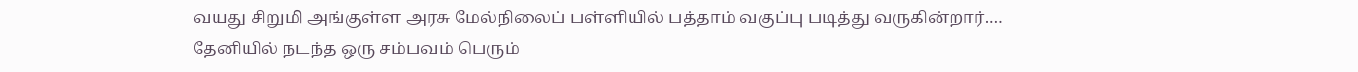வயது சிறுமி அங்குள்ள அரசு மேல்நிலைப் பள்ளியில் பத்தாம் வகுப்பு படித்து வருகின்றார்.…
தேனியில் நடந்த ஒரு சம்பவம் பெரும்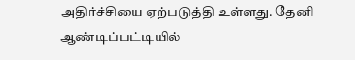அதிர்ச்சியை ஏற்படுத்தி உள்ளது. தேனி ஆண்டிப்பட்டியில்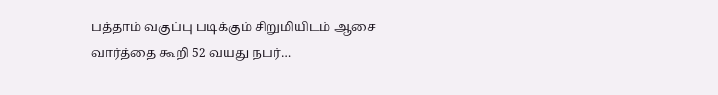பத்தாம் வகுப்பு படிக்கும் சிறுமியிடம் ஆசை வார்த்தை கூறி 52 வயது நபர்…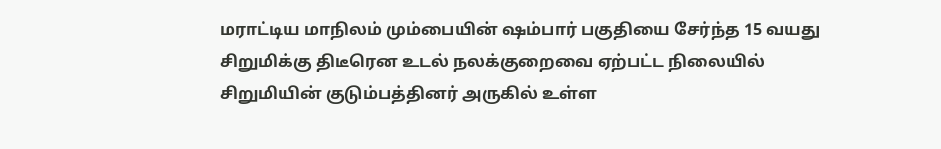மராட்டிய மாநிலம் மும்பையின் ஷம்பார் பகுதியை சேர்ந்த 15 வயது சிறுமிக்கு திடீரென உடல் நலக்குறைவை ஏற்பட்ட நிலையில் சிறுமியின் குடும்பத்தினர் அருகில் உள்ள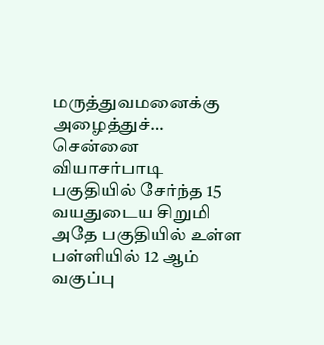மருத்துவமனைக்கு அழைத்துச்…
சென்னை வியாசர்பாடி பகுதியில் சேர்ந்த 15 வயதுடைய சிறுமி அதே பகுதியில் உள்ள பள்ளியில் 12 ஆம் வகுப்பு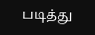படித்து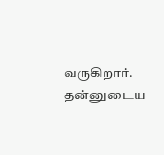வருகிறார். தன்னுடைய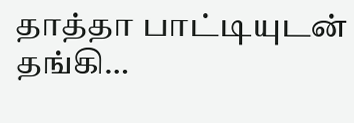தாத்தா பாட்டியுடன் தங்கி…